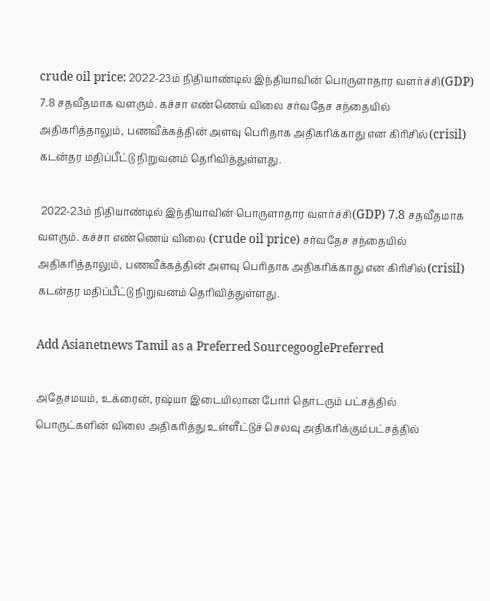crude oil price: 2022-23ம் நிதியாண்டில் இந்தியாவின் பொருளாதார வளர்ச்சி(GDP) 7.8 சதவீதமாக வளரும். கச்சா எண்ணெய் விலை சர்வதேச சந்தையில் அதிகரித்தாலும், பணவீக்கத்தின் அளவு பெரிதாக அதிகரிக்காது என கிரிசில்(crisil) கடன்தர மதிப்பீட்டு நிறுவனம் தெரிவித்துள்ளது.

 2022-23ம் நிதியாண்டில் இந்தியாவின் பொருளாதார வளர்ச்சி(GDP) 7.8 சதவீதமாக வளரும். கச்சா எண்ணெய் விலை (crude oil price) சர்வதேச சந்தையில் அதிகரித்தாலும், பணவீக்கத்தின் அளவு பெரிதாக அதிகரிக்காது என கிரிசில்(crisil) கடன்தர மதிப்பீட்டு நிறுவனம் தெரிவித்துள்ளது.

Add Asianetnews Tamil as a Preferred SourcegooglePreferred

அதேசமயம், உக்ரைன், ரஷ்யா இடையிலான போர் தொடரும் பட்சத்தில் பொருட்களின் விலை அதிகரித்து உள்ளீட்டுச் செலவு அதிகரிக்கும்பட்சத்தில்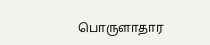பொருளாதார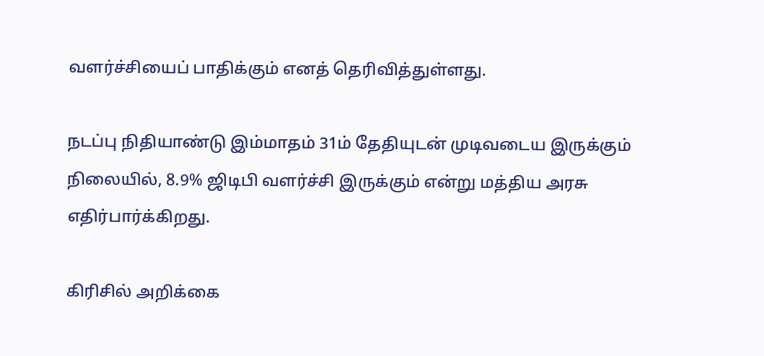வளர்ச்சியைப் பாதிக்கும் எனத் தெரிவித்துள்ளது.

நடப்பு நிதியாண்டு இம்மாதம் 31ம் தேதியுடன் முடிவடைய இருக்கும் நிலையில், 8.9% ஜிடிபி வளர்ச்சி இருக்கும் என்று மத்திய அரசு எதிர்பார்க்கிறது.

கிரிசில் அறிக்கை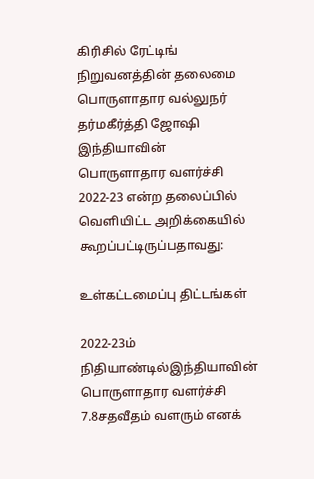கிரிசில் ரேட்டிங் நிறுவனத்தின் தலைமை பொருளாதார வல்லுநர் தர்மகீர்த்தி ஜோஷி இந்தியாவின் பொருளாதார வளர்ச்சி 2022-23 என்ற தலைப்பில் வெளியிட்ட அறிக்கையில் கூறப்பட்டிருப்பதாவது:

உள்கட்டமைப்பு திட்டங்கள்

2022-23ம் நிதியாண்டில்இந்தியாவின் பொருளாதார வளர்ச்சி 7.8சதவீதம் வளரும் எனக்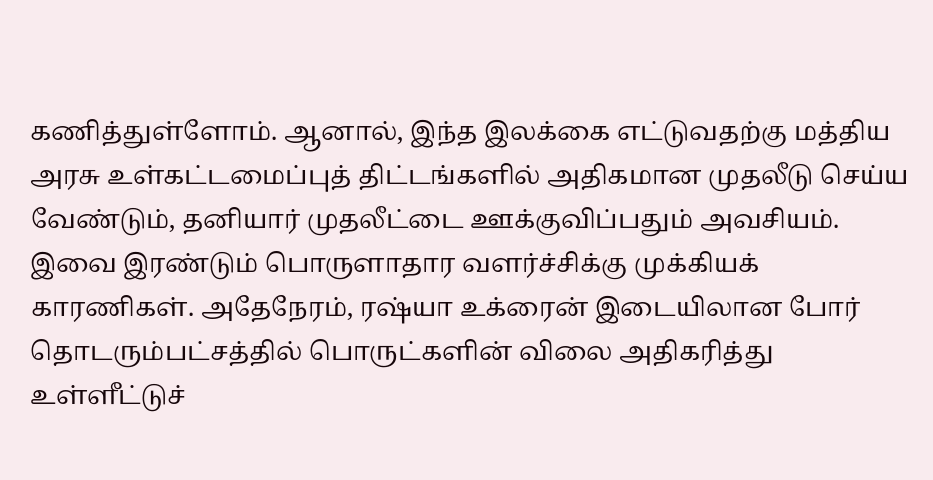கணித்துள்ளோம். ஆனால், இந்த இலக்கை எட்டுவதற்கு மத்திய அரசு உள்கட்டமைப்புத் திட்டங்களில் அதிகமான முதலீடு செய்ய வேண்டும், தனியார் முதலீட்டை ஊக்குவிப்பதும் அவசியம். இவை இரண்டும் பொருளாதார வளர்ச்சிக்கு முக்கியக் காரணிகள். அதேநேரம், ரஷ்யா உக்ரைன் இடையிலான போர் தொடரும்பட்சத்தில் பொருட்களின் விலை அதிகரித்து உள்ளீட்டுச்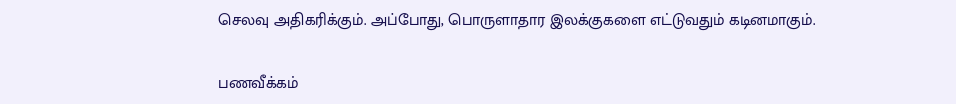செலவு அதிகரிக்கும். அப்போது, பொருளாதார இலக்குகளை எட்டுவதும் கடினமாகும்.

பணவீக்கம்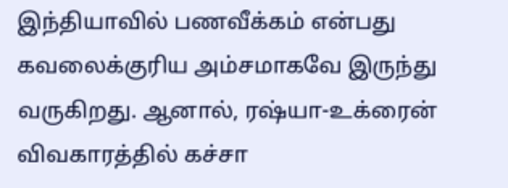இந்தியாவில் பணவீக்கம் என்பது கவலைக்குரிய அம்சமாகவே இருந்து வருகிறது. ஆனால், ரஷ்யா-உக்ரைன் விவகாரத்தில் கச்சா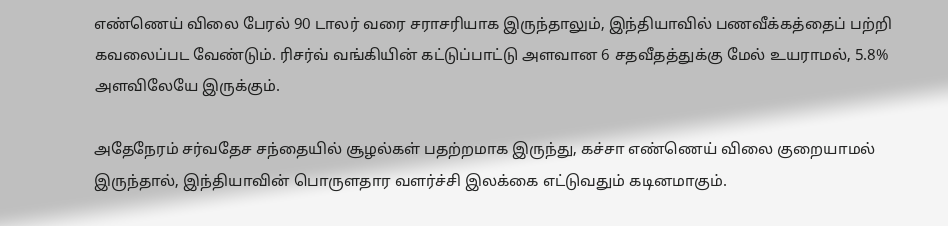எண்ணெய் விலை பேரல் 90 டாலர் வரை சராசரியாக இருந்தாலும், இந்தியாவில் பணவீக்கத்தைப் பற்றி கவலைப்பட வேண்டும். ரிசர்வ் வங்கியின் கட்டுப்பாட்டு அளவான 6 சதவீதத்துக்கு மேல் உயராமல், 5.8% அளவிலேயே இருக்கும்.

அதேநேரம் சர்வதேச சந்தையில் சூழல்கள் பதற்றமாக இருந்து, கச்சா எண்ணெய் விலை குறையாமல் இருந்தால், இந்தியாவின் பொருளதார வளர்ச்சி இலக்கை எட்டுவதும் கடினமாகும்.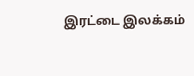இரட்டை இலக்கம்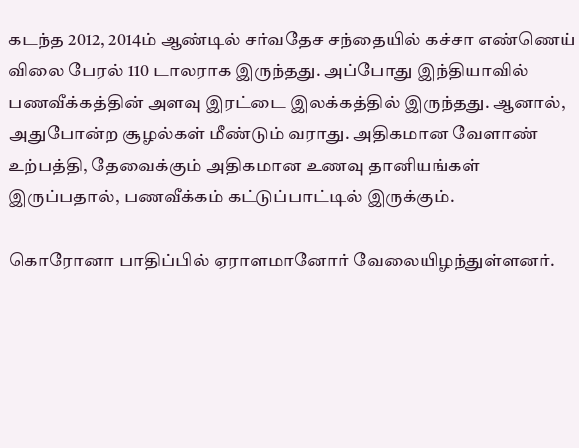கடந்த 2012, 2014ம் ஆண்டில் சர்வதேச சந்தையில் கச்சா எண்ணெய் விலை பேரல் 110 டாலராக இருந்தது. அப்போது இந்தியாவில் பணவீக்கத்தின் அளவு இரட்டை இலக்கத்தில் இருந்தது. ஆனால், அதுபோன்ற சூழல்கள் மீண்டும் வராது. அதிகமான வேளாண் உற்பத்தி, தேவைக்கும் அதிகமான உணவு தானியங்கள் இருப்பதால், பணவீக்கம் கட்டுப்பாட்டில் இருக்கும்.

கொரோனா பாதிப்பில் ஏராளமானோர் வேலையிழந்துள்ளனர்.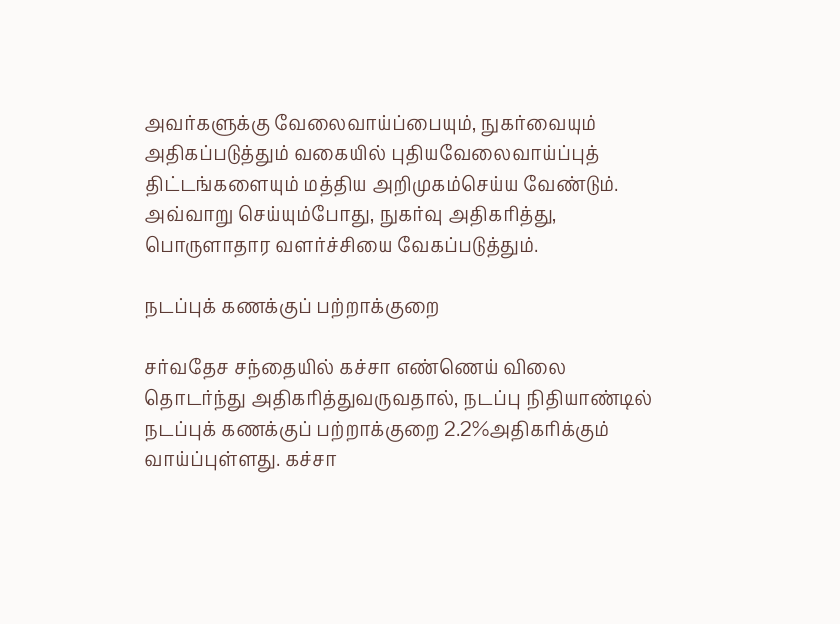அவர்களுக்கு வேலைவாய்ப்பையும், நுகர்வையும் அதிகப்படுத்தும் வகையில் புதியவேலைவாய்ப்புத் திட்டங்களையும் மத்திய அறிமுகம்செய்ய வேண்டும். அவ்வாறு செய்யும்போது, நுகர்வு அதிகரித்து, பொருளாதார வளர்ச்சியை வேகப்படுத்தும்.

நடப்புக் கணக்குப் பற்றாக்குறை

சர்வதேச சந்தையில் கச்சா எண்ணெய் விலை தொடர்ந்து அதிகரித்துவருவதால், நடப்பு நிதியாண்டில் நடப்புக் கணக்குப் பற்றாக்குறை 2.2%அதிகரிக்கும் வாய்ப்புள்ளது. கச்சா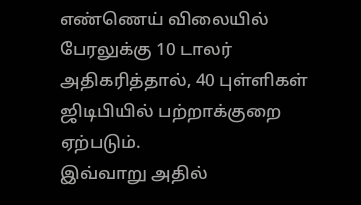எண்ணெய் விலையில் பேரலுக்கு 10 டாலர் அதிகரித்தால், 40 புள்ளிகள் ஜிடிபியில் பற்றாக்குறை ஏற்படும்.
இவ்வாறு அதில்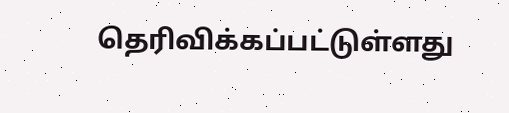தெரிவிக்கப்பட்டுள்ளது